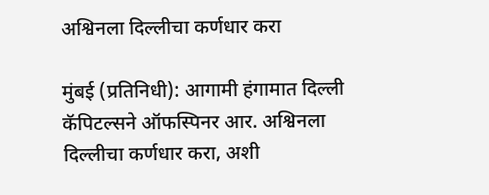अश्विनला दिल्लीचा कर्णधार करा

मुंबई (प्रतिनिधी): आगामी हंगामात दिल्ली कॅपिटल्सने ऑफस्पिनर आर. अश्विनला दिल्लीचा कर्णधार करा, अशी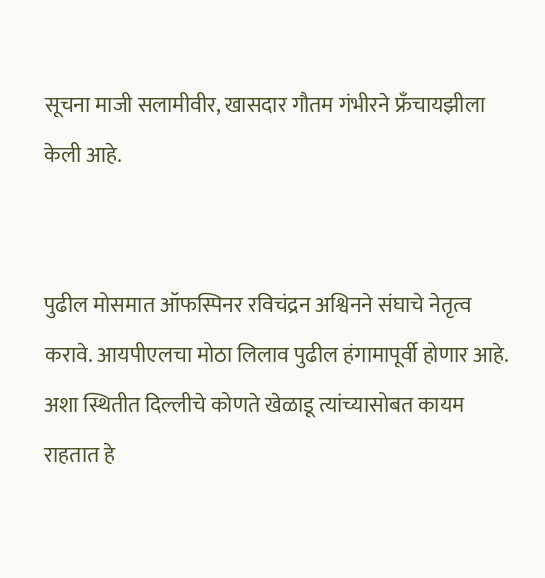सूचना माजी सलामीवीर, खासदार गौतम गंभीरने फ्रँचायझीला केली आहे.


पुढील मोसमात ऑफस्पिनर रविचंद्रन अश्विनने संघाचे नेतृत्व करावे. आयपीएलचा मोठा लिलाव पुढील हंगामापूर्वी होणार आहे. अशा स्थितीत दिल्लीचे कोणते खेळाडू त्यांच्यासोबत कायम राहतात हे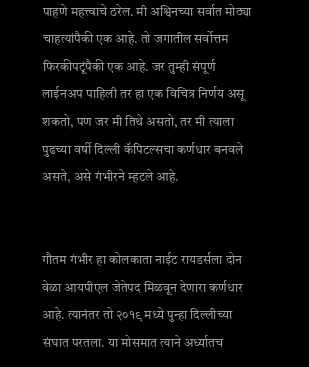पाहणे महत्त्वाचे ठरेल. मी अश्विनच्या सर्वात मोठ्या चाहत्यांपैकी एक आहे. तो जगातील सर्वोत्तम फिरकीपटूंपैकी एक आहे. जर तुम्ही संपूर्ण लाईनअप पाहिली तर हा एक विचित्र निर्णय असू शकतो, पण जर मी तिथे असतो, तर मी त्याला पुढच्या वर्षी दिल्ली कॅपिटल्सचा कर्णधार बनवले असते, असे गंभीरने म्हटले आहे.


गौतम गंभीर हा कोलकाता नाईट रायडर्सला दोन वेळा आयपीएल जेतेपद मिळवून देणारा कर्णधार आहे. त्यानंतर तो २०१९ मध्ये पुन्हा दिल्लीच्या संघात परतला. या मोसमात त्याने अर्ध्यातच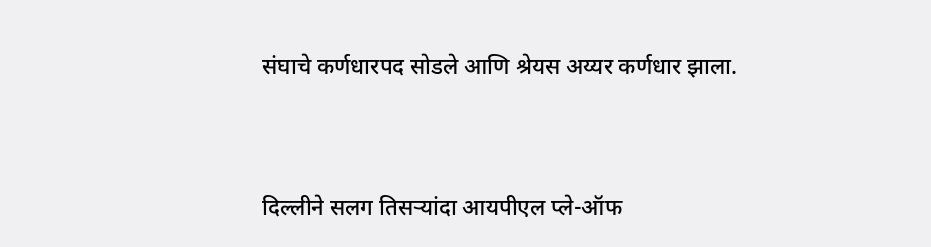संघाचे कर्णधारपद सोडले आणि श्रेयस अय्यर कर्णधार झाला.


दिल्लीने सलग तिसऱ्यांदा आयपीएल प्ले-ऑफ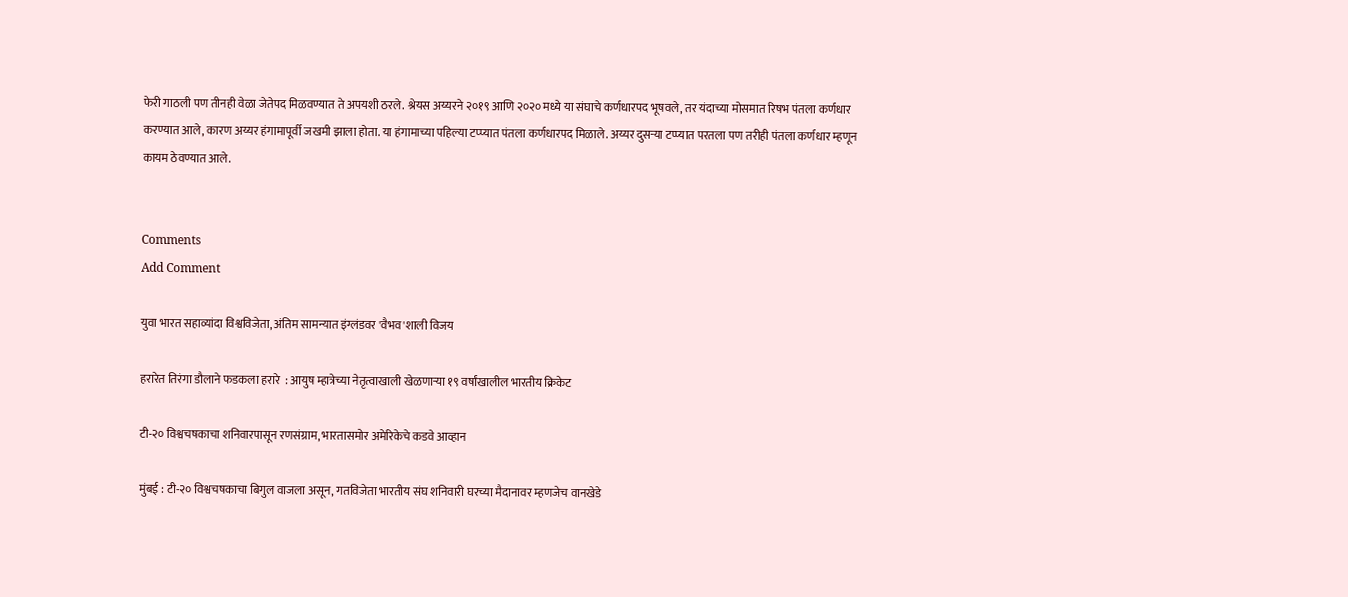फेरी गाठली पण तीनही वेळा जेतेपद मिळवण्यात ते अपयशी ठरले. श्रेयस अय्यरने २०१९ आणि २०२० मध्ये या संघाचे कर्णधारपद भूषवले, तर यंदाच्या मोसमात रिषभ पंतला कर्णधार करण्यात आले, कारण अय्यर हंगामापूर्वी जखमी झाला होता. या हंगामाच्या पहिल्या टप्प्यात पंतला कर्णधारपद मिळाले. अय्यर दुसऱ्या टप्प्यात परतला पण तरीही पंतला कर्णधार म्हणून कायम ठेवण्यात आले.


Comments
Add Comment

युवा भारत सहाव्यांदा विश्वविजेता, अंतिम सामन्यात इंग्लंडवर 'वैभव'शाली विजय

हरारेत तिरंगा डौलाने फडकला हरारे  : आयुष म्हात्रेच्या नेतृत्वाखाली खेळणाऱ्या १९ वर्षांखालील भारतीय क्रिकेट

टी-२० विश्वचषकाचा शनिवारपासून रणसंग्राम, भारतासमोर अमेरिकेचे कडवे आव्हान

मुंबई : टी-२० विश्वचषकाचा बिगुल वाजला असून, गतविजेता भारतीय संघ शनिवारी घरच्या मैदानावर म्हणजेच वानखेडे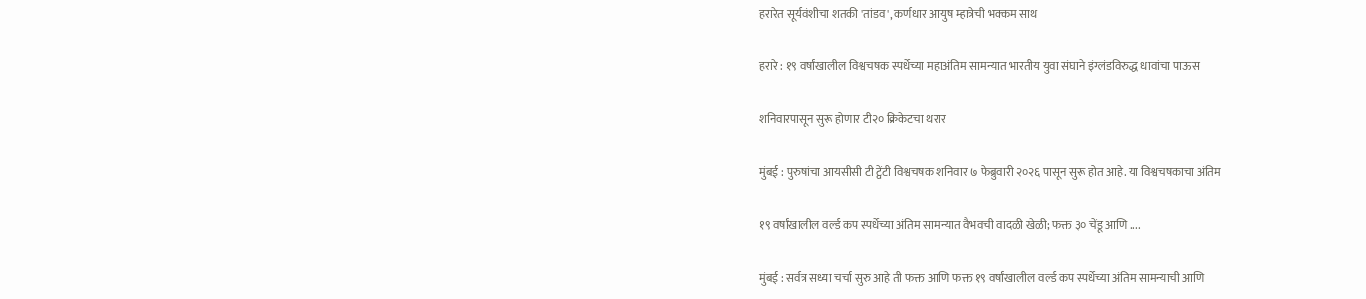हरारेत सूर्यवंशीचा शतकी 'तांडव', कर्णधार आयुष म्हात्रेची भक्कम साथ

हरारे : १९ वर्षांखालील विश्वचषक स्पर्धेच्या महाअंतिम सामन्यात भारतीय युवा संघाने इंग्लंडविरुद्ध धावांचा पाऊस

शनिवारपासून सुरू होणार टी२० क्रिकेटचा थरार

मुंबई : पुरुषांचा आयसीसी टी ट्वेंटी विश्वचषक शनिवार ७ फेब्रुवारी २०२६ पासून सुरू होत आहे. या विश्वचषकाचा अंतिम

१९ वर्षांखालील वर्ल्ड कप स्पर्धेच्या अंतिम सामन्यात वैभवची वादळी खेळी; फक्त ३० चेंडू आणि ....

मुंबई : सर्वत्र सध्या चर्चा सुरु आहे ती फक्त आणि फक्त १९ वर्षांखालील वर्ल्ड कप स्पर्धेच्या अंतिम सामन्याची आणि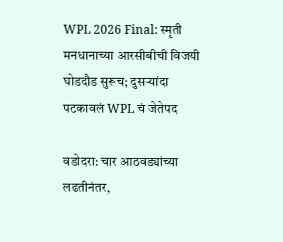WPL 2026 Final: स्मृती मनधानाच्या आरसीबीची विजयी घोडदौड सुरूच; दुसऱ्यांदा पटकावलं WPL चं जेतेपद

वडोदरा: चार आठवड्यांच्या लढतीनंतर,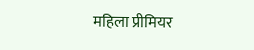महिला प्रीमियर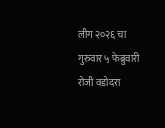लीग २०२६ चा गुरुवार ५ फेब्रुवारी रोजी वडोदरा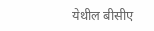येथील बीसीए